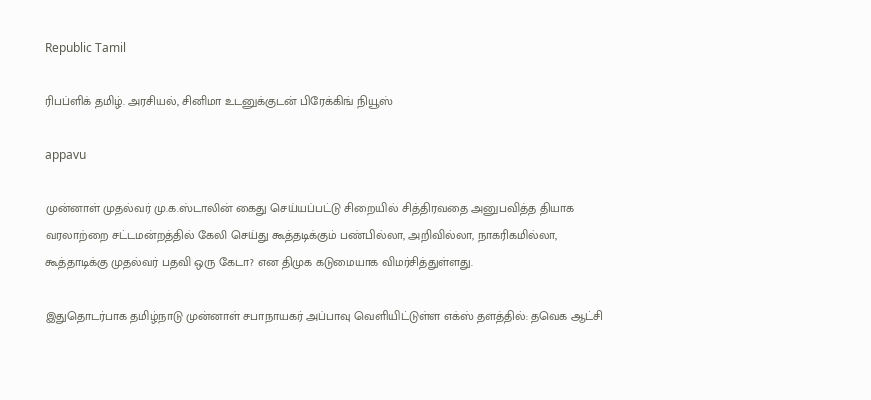Republic Tamil

ரிபப்ளிக் தமிழ். அரசியல், சினிமா உடனுக்குடன் பிரேக்கிங் நியூஸ்

appavu

முன்னாள் முதல்வர் மு.க.ஸ்டாலின் கைது செய்யப்பட்டு சிறையில் சித்திரவதை அனுபவித்த தியாக வரலாற்றை சட்டமன்றத்தில் கேலி செய்து கூத்தடிக்கும் பண்பில்லா, அறிவில்லா, நாகரிகமில்லா, கூத்தாடிக்கு முதல்வர் பதவி ஒரு கேடா? என திமுக கடுமையாக விமர்சித்துள்ளது.

இதுதொடர்பாக தமிழ்நாடு முன்னாள் சபாநாயகர் அப்பாவு வெளியிட்டுள்ள எக்ஸ் தளத்தில்: தவெக ஆட்சி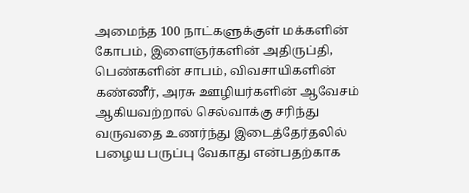அமைந்த 100 நாட்களுக்குள் மக்களின் கோபம், இளைஞர்களின் அதிருப்தி, பெண்களின் சாபம், விவசாயிகளின் கண்ணீர், அரசு ஊழியர்களின் ஆவேசம் ஆகியவற்றால் செல்வாக்கு சரிந்து வருவதை உணர்ந்து இடைத்தேர்தலில் பழைய பருப்பு வேகாது என்பதற்காக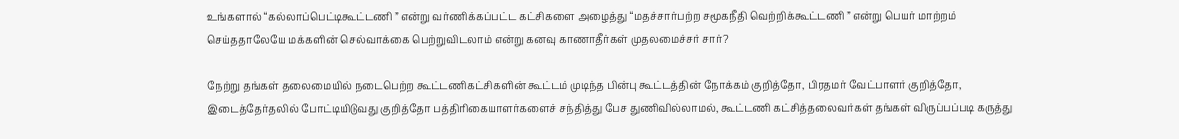உங்களால் “கல்லாப்பெட்டிகூட்டணி ” என்று வர்ணிக்கப்பட்ட கட்சிகளை அழைத்து “மதச்சார்பற்ற சமூகநீதி வெற்றிக்கூட்டணி ” என்று பெயர் மாற்றம் செய்ததாலேயே மக்களின் செல்வாக்கை பெற்றுவிடலாம் என்று கனவு காணாதீர்கள் முதலமைச்சர் சார்?

நேற்று தங்கள் தலைமையில் நடைபெற்ற கூட்டணிகட்சிகளின் கூட்டம் முடிந்த பின்பு கூட்டத்தின் நோக்கம் குறித்தோ, பிரதமர் வேட்பாளர் குறித்தோ, இடைத்தேர்தலில் போட்டியிடுவது குறித்தோ பத்திரிகையாளர்களைச் சந்தித்து பேச துணிவில்லாமல், கூட்டணி கட்சித்தலைவர்கள் தங்கள் விருப்பப்படி கருத்து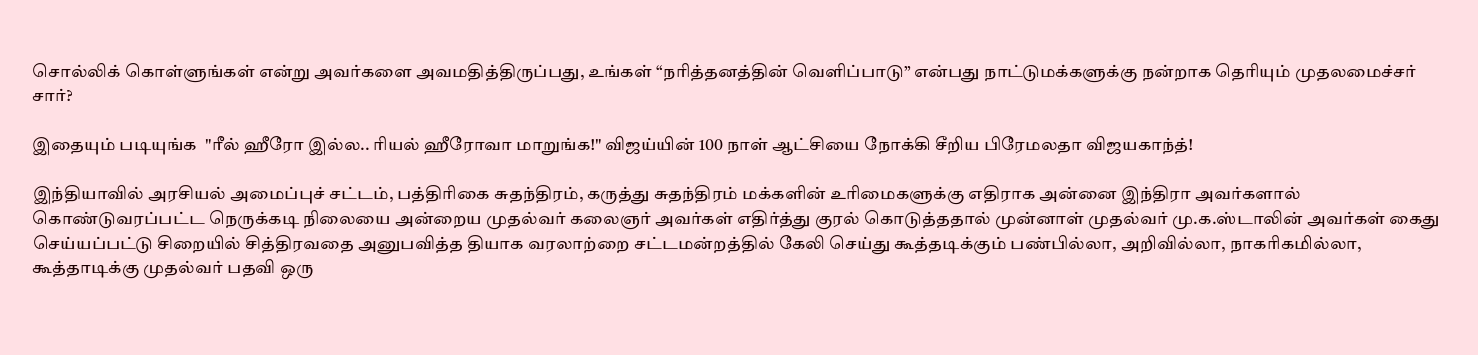சொல்லிக் கொள்ளுங்கள் என்று அவர்களை அவமதித்திருப்பது, உங்கள் “நரித்தனத்தின் வெளிப்பாடு” என்பது நாட்டுமக்களுக்கு நன்றாக தெரியும் முதலமைச்சர் சார்?

இதையும் படியுங்க  "ரீல் ஹீரோ இல்ல.. ரியல் ஹீரோவா மாறுங்க!" விஜய்யின் 100 நாள் ஆட்சியை நோக்கி சீறிய பிரேமலதா விஜயகாந்த்!

இந்தியாவில் அரசியல் அமைப்புச் சட்டம், பத்திரிகை சுதந்திரம், கருத்து சுதந்திரம் மக்களின் உரிமைகளுக்கு எதிராக அன்னை இந்திரா அவர்களால் கொண்டுவரப்பட்ட நெருக்கடி நிலையை அன்றைய முதல்வர் கலைஞர் அவர்கள் எதிர்த்து குரல் கொடுத்ததால் முன்னாள் முதல்வர் மு.க.ஸ்டாலின் அவர்கள் கைது செய்யப்பட்டு சிறையில் சித்திரவதை அனுபவித்த தியாக வரலாற்றை சட்டமன்றத்தில் கேலி செய்து கூத்தடிக்கும் பண்பில்லா, அறிவில்லா, நாகரிகமில்லா, கூத்தாடிக்கு முதல்வர் பதவி ஒரு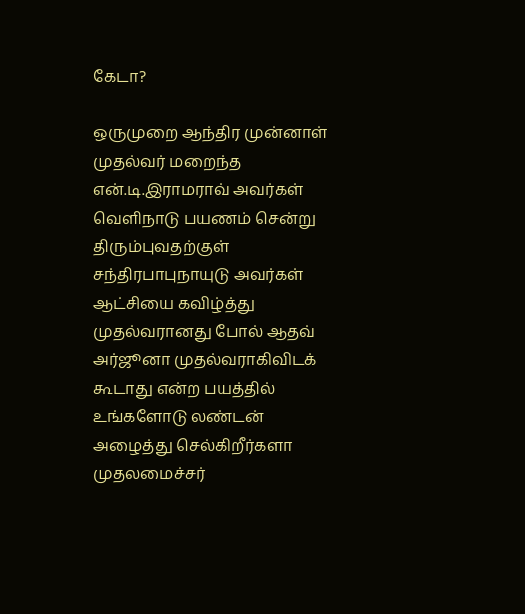கேடா?

ஒருமுறை ஆந்திர முன்னாள் முதல்வர் மறைந்த என்.டி.இராமராவ் அவர்கள் வெளிநாடு பயணம் சென்று திரும்புவதற்குள் சந்திரபாபுநாயுடு அவர்கள் ஆட்சியை கவிழ்த்து முதல்வரானது போல் ஆதவ் அர்ஜூனா முதல்வராகிவிடக் கூடாது என்ற பயத்தில் உங்களோடு லண்டன் அழைத்து செல்கிறீர்களா முதலமைச்சர்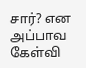சார்? என அப்பாவ கேள்வி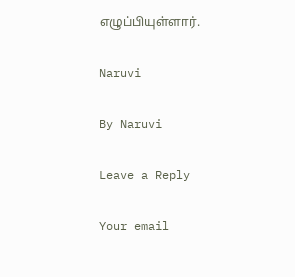எழுப்பியுள்ளார்.

Naruvi

By Naruvi

Leave a Reply

Your email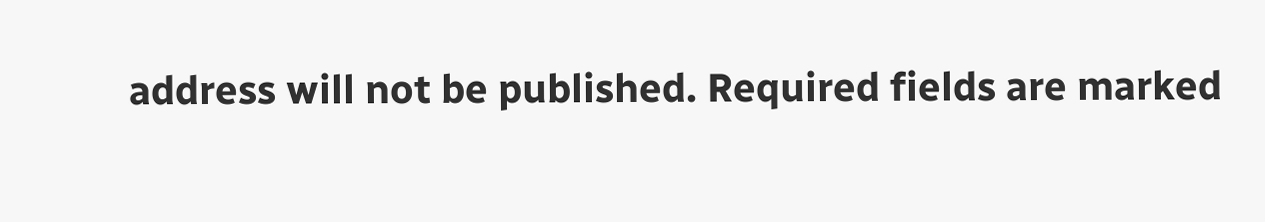address will not be published. Required fields are marked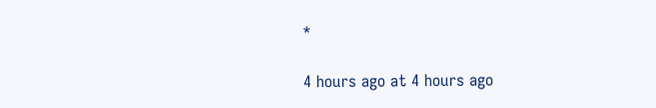*

4 hours ago at 4 hours ago